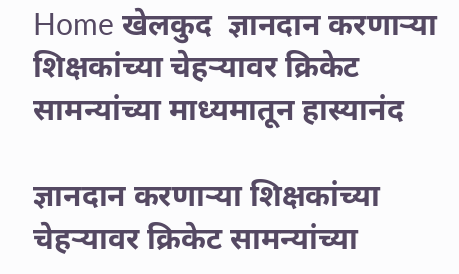Home खेलकुद  ज्ञानदान करणाऱ्या शिक्षकांच्या चेहऱ्यावर क्रिकेट सामन्यांच्या माध्यमातून हास्यानंद

ज्ञानदान करणाऱ्या शिक्षकांच्या चेहऱ्यावर क्रिकेट सामन्यांच्या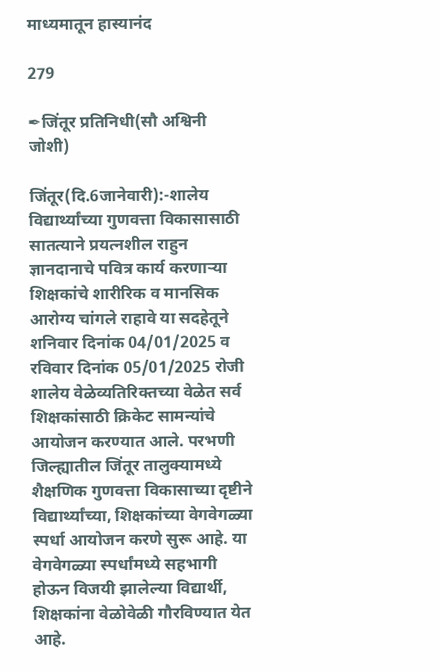माध्यमातून हास्यानंद

279

✒जिंतूर प्रतिनिधी(सौ अश्विनी जोशी)

जिंतूर(दि.6जानेवारी):-शालेय विद्यार्थ्यांच्या गुणवत्ता विकासासाठी सातत्याने प्रयत्नशील राहुन ज्ञानदानाचे पवित्र कार्य करणाऱ्या शिक्षकांचे शारीरिक व मानसिक आरोग्य चांगले राहावे या सदहेतूने शनिवार दिनांक 04/01/2025 व रविवार दिनांक 05/01/2025 रोजी शालेय वेळेव्यतिरिक्तच्या वेळेत सर्व शिक्षकांसाठी क्रिकेट सामन्यांचे आयोजन करण्यात आले. परभणी जिल्ह्यातील जिंतूर तालुक्यामध्ये शैक्षणिक गुणवत्ता विकासाच्या दृष्टीने विद्यार्थ्यांच्या, शिक्षकांच्या वेगवेगळ्या स्पर्धा आयोजन करणे सुरू आहे. या वेगवेगळ्या स्पर्धांमध्ये सहभागी होऊन विजयी झालेल्या विद्यार्थी, शिक्षकांना वेळोवेळी गौरविण्यात येत आहे.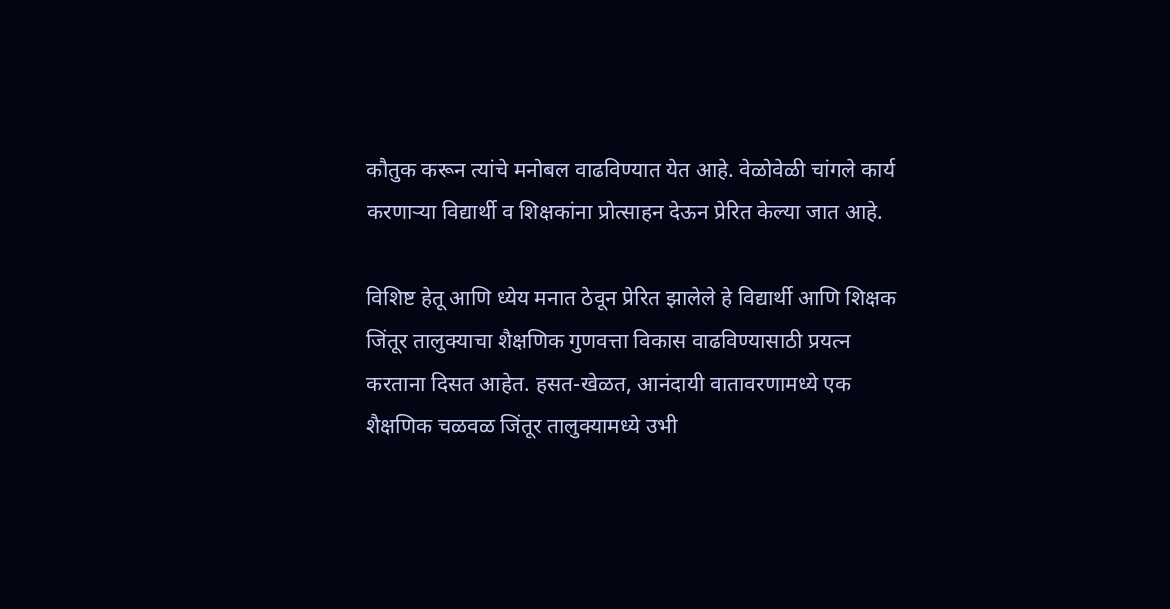कौतुक करून त्यांचे मनोबल वाढविण्यात येत आहे. वेळोवेळी चांगले कार्य करणाऱ्या विद्यार्थी व शिक्षकांना प्रोत्साहन देऊन प्रेरित केल्या जात आहे.

विशिष्ट हेतू आणि ध्येय मनात ठेवून प्रेरित झालेले हे विद्यार्थी आणि शिक्षक जिंतूर तालुक्याचा शैक्षणिक गुणवत्ता विकास वाढविण्यासाठी प्रयत्न करताना दिसत आहेत. हसत-खेळत, आनंदायी वातावरणामध्ये एक शैक्षणिक चळवळ जिंतूर तालुक्यामध्ये उभी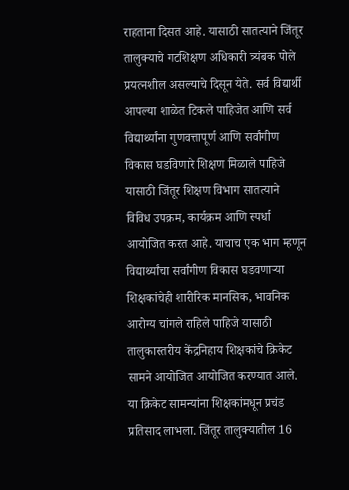राहताना दिसत आहे. यासाठी सातत्याने जिंतूर तालुक्याचे गटशिक्षण अधिकारी त्र्यंबक पोले प्रयत्नशील असल्याचे दिसून येते. सर्व विद्यार्थी आपल्या शाळेत टिकले पाहिजेत आणि सर्व विद्यार्थ्यांना गुणवत्तापूर्ण आणि सर्वांगीण विकास घडविणारे शिक्षण मिळाले पाहिजे यासाठी जिंतूर शिक्षण विभाग सातत्याने विविध उपक्रम, कार्यक्रम आणि स्पर्धा आयोजित करत आहे. याचाच एक भाग म्हणून विद्यार्थ्यांचा सर्वांगीण विकास घडवणाऱ्या शिक्षकांचेही शारीरिक मानसिक, भावनिक आरोग्य चांगले राहिले पाहिजे यासाठी तालुकास्तरीय केंद्रनिहाय शिक्षकांचे क्रिकेट सामने आयोजित आयोजित करण्यात आले. या क्रिकेट सामन्यांना शिक्षकांमधून प्रचंड प्रतिसाद लाभला. जिंतूर तालुक्यातील 16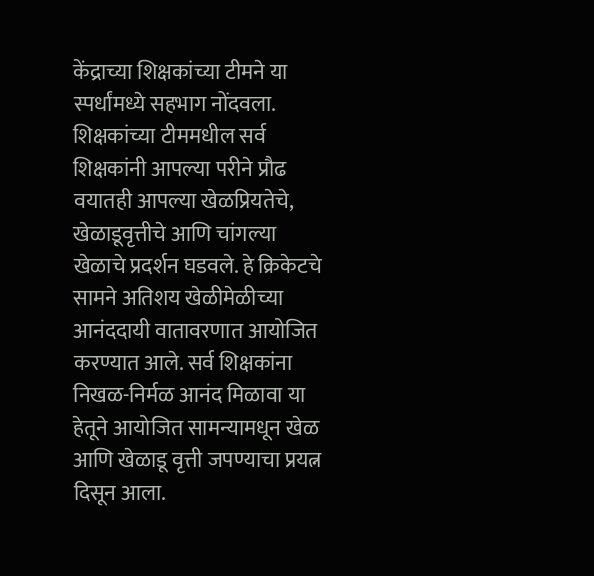केंद्राच्या शिक्षकांच्या टीमने या स्पर्धांमध्ये सहभाग नोंदवला. शिक्षकांच्या टीममधील सर्व शिक्षकांनी आपल्या परीने प्रौढ वयातही आपल्या खेळप्रियतेचे, खेळाडूवृत्तीचे आणि चांगल्या खेळाचे प्रदर्शन घडवले. हे क्रिकेटचे सामने अतिशय खेळीमेळीच्या आनंददायी वातावरणात आयोजित करण्यात आले. सर्व शिक्षकांना निखळ-निर्मळ आनंद मिळावा या हेतूने आयोजित सामन्यामधून खेळ आणि खेळाडू वृत्ती जपण्याचा प्रयत्न दिसून आला.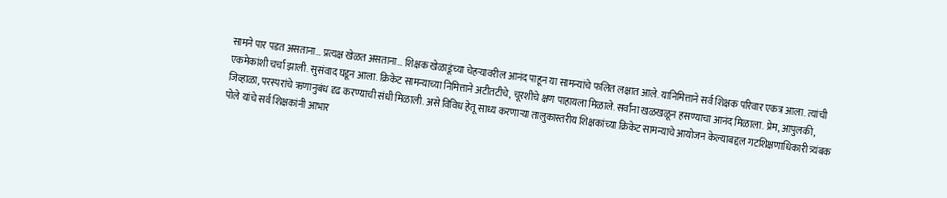सामने पार पडत असताना… प्रत्यक्ष खेळत असताना… शिक्षक खेळाडूंच्या चेहऱ्यावरील आनंद पाहून या सामन्यांचे फलित लक्षात आले. यानिमित्ताने सर्व शिक्षक परिवार एकत्र आला. त्यांची एकमेकांशी चर्चा झाली. सुसंवाद घडून आला. क्रिकेट सामन्याच्या निमित्ताने अटीतटीचे, चूरशीचे क्षण पाहायला मिळाले. सर्वांना खळखळून हसण्याचा आनंद मिळाला. प्रेम, आपुलकी, जिव्हाळा, परस्परांचे ऋणानुबंध दृढ करण्याची संधी मिळाली. असे विविध हेतू साध्य करणाऱ्या तालुकास्तरीय शिक्षकांच्या क्रिकेट सामन्याचे आयोजन केल्याबद्दल गटशिक्षणाधिकारी त्र्यंबक पोले यांचे सर्व शिक्षकांनी आभार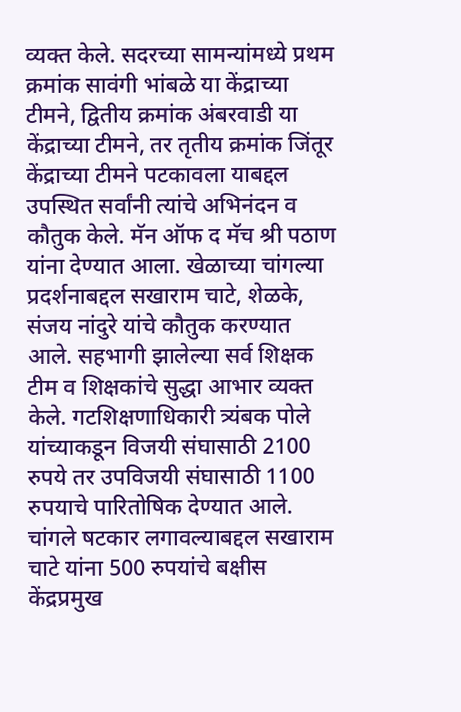व्यक्त केले. सदरच्या सामन्यांमध्ये प्रथम क्रमांक सावंगी भांबळे या केंद्राच्या टीमने, द्वितीय क्रमांक अंबरवाडी या केंद्राच्या टीमने, तर तृतीय क्रमांक जिंतूर केंद्राच्या टीमने पटकावला याबद्दल उपस्थित सर्वांनी त्यांचे अभिनंदन व कौतुक केले. मॅन ऑफ द मॅच श्री पठाण यांना देण्यात आला. खेळाच्या चांगल्या प्रदर्शनाबद्दल सखाराम चाटे, शेळके, संजय नांदुरे यांचे कौतुक करण्यात आले. सहभागी झालेल्या सर्व शिक्षक टीम व शिक्षकांचे सुद्धा आभार व्यक्त केले. गटशिक्षणाधिकारी त्र्यंबक पोले यांच्याकडून विजयी संघासाठी 2100 रुपये तर उपविजयी संघासाठी 1100 रुपयाचे पारितोषिक देण्यात आले. चांगले षटकार लगावल्याबद्दल सखाराम चाटे यांना 500 रुपयांचे बक्षीस केंद्रप्रमुख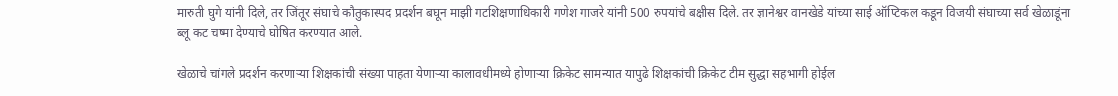मारुती घुगे यांनी दिले, तर जिंतूर संघाचे कौतुकास्पद प्रदर्शन बघून माझी गटशिक्षणाधिकारी गणेश गाजरे यांनी 500 रुपयांचे बक्षीस दिले. तर ज्ञानेश्वर वानखेडे यांच्या साई ऑप्टिकल कडून विजयी संघाच्या सर्व खेळाडूंना ब्लू कट चष्मा देण्याचे घोषित करण्यात आले.

खेळाचे चांगले प्रदर्शन करणाऱ्या शिक्षकांची संख्या पाहता येणाऱ्या कालावधीमध्ये होणाऱ्या क्रिकेट सामन्यात यापुढे शिक्षकांची क्रिकेट टीम सुद्धा सहभागी होईल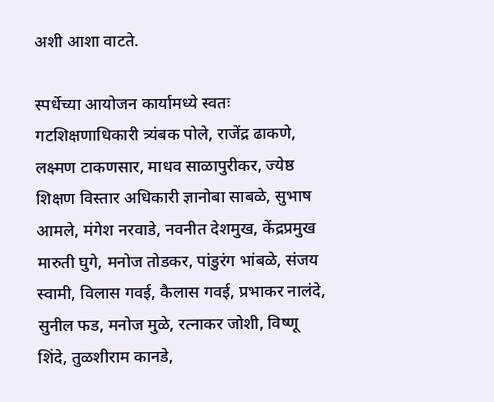अशी आशा वाटते.

स्पर्धेच्या आयोजन कार्यामध्ये स्वतः गटशिक्षणाधिकारी त्र्यंबक पोले, राजेंद्र ढाकणे, लक्ष्मण टाकणसार, माधव साळापुरीकर, ज्येष्ठ शिक्षण विस्तार अधिकारी ज्ञानोबा साबळे, सुभाष आमले, मंगेश नरवाडे, नवनीत देशमुख, केंद्रप्रमुख मारुती घुगे, मनोज तोडकर, पांडुरंग भांबळे, संजय स्वामी, विलास गवई, कैलास गवई, प्रभाकर नालंदे, सुनील फड, मनोज मुळे, रत्नाकर जोशी, विष्णू शिंदे, तुळशीराम कानडे,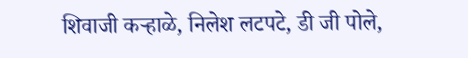शिवाजी कऱ्हाळे, निलेश लटपटे, डी जी पोले,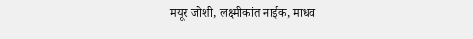मयूर जोशी, लक्ष्मीकांत नाईक, माधव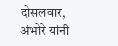दोसलवार, अंभोरे यांनी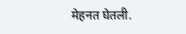मेहनत घेतली.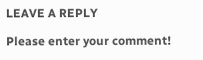LEAVE A REPLY

Please enter your comment!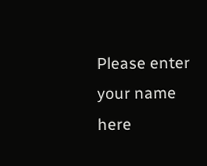Please enter your name here